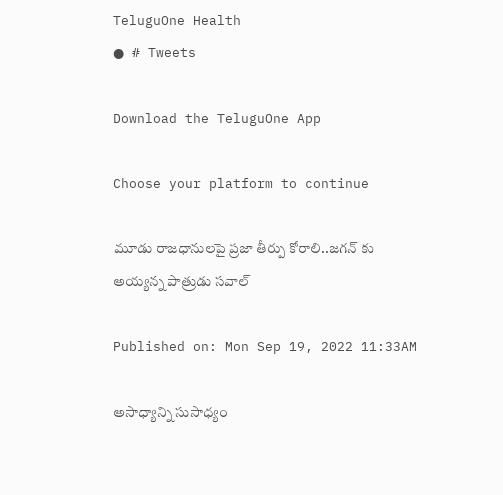TeluguOne Health
● # Tweets

Download the TeluguOne App

Choose your platform to continue

మూడు రాజధానులపై ప్రజా తీర్పు కోరాలి..జగన్ కు అయ్యన్న పాత్రుడు సవాల్

Published on: Mon Sep 19, 2022 11:33AM

అసాధ్యాన్ని సుసాధ్యం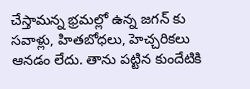చేస్తామన్న భ్రమల్లో ఉన్న జగన్ కు సవాళ్లు, హితబోధలు, హెచ్చరికలు ఆనడం లేదు. తాను పట్టిన కుందేటికి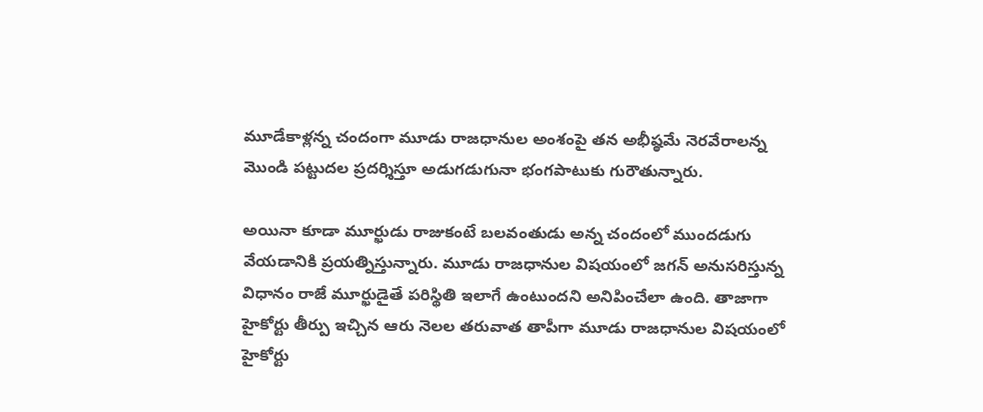మూడేకాళ్లన్న చందంగా మూడు రాజధానుల అంశంపై తన అభీష్ఠమే నెరవేరాలన్న మొండి పట్టుదల ప్రదర్శిస్తూ అడుగడుగునా భంగపాటుకు గురౌతున్నారు.

అయినా కూడా మూర్ఖుడు రాజుకంటే బలవంతుడు అన్న చందంలో ముందడుగు వేయడానికి ప్రయత్నిస్తున్నారు. మూడు రాజధానుల విషయంలో జగన్ అనుసరిస్తున్న విధానం రాజే మూర్ఖుడైతే పరిస్థితి ఇలాగే ఉంటుందని అనిపించేలా ఉంది. తాజాగా హైకోర్టు తీర్పు ఇచ్చిన ఆరు నెలల తరువాత తాపీగా మూడు రాజధానుల విషయంలో హైకోర్టు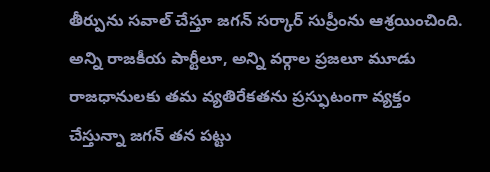తీర్పును సవాల్ చేస్తూ జగన్ సర్కార్ సుప్రీంను ఆశ్రయించింది.  అన్ని రాజకీయ పార్టీలూ, అన్ని వర్గాల ప్రజలూ మూడు రాజధానులకు తమ వ్యతిరేకతను ప్రస్ఫుటంగా వ్యక్తం చేస్తున్నా జగన్ తన పట్టు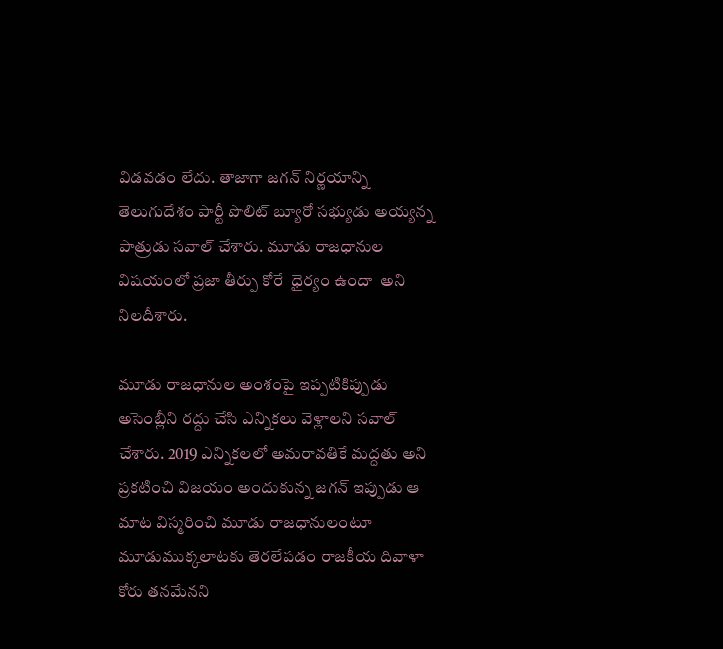విడవడం లేదు. తాజాగా జగన్ నిర్ణయాన్ని తెలుగుదేశం పార్టీ పొలిట్ బ్యూరో సభ్యుడు అయ్యన్న పాత్రుడు సవాల్ చేశారు. మూడు రాజధానుల విషయంలో ప్రజా తీర్పు కోరే  ధైర్యం ఉందా  అని నిలదీశారు.

మూడు రాజధానుల అంశంపై ఇప్పటికిప్పుడు అసెంబ్లీని రద్దు చేసి ఎన్నికలు వెళ్లాలని సవాల్ చేశారు. 2019 ఎన్నికలలో అమరావతికే మద్దతు అని ప్రకటించి విజయం అందుకున్న జగన్ ఇప్పుడు ఆ మాట విస్మరించి మూడు రాజధానులంటూ మూడుముక్కలాటకు తెరలేపడం రాజకీయ దివాళా కోరు తనమేనని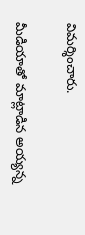విమర్శించారు.

మీడియాతో మాట్లాడిన అయ్యన్న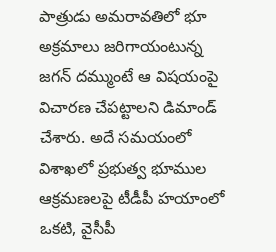పాత్రుడు అమరావతిలో భూ అక్రమాలు జరిగాయంటున్న జగన్ దమ్ముంటే ఆ విషయంపై విచారణ చేపట్టాలని డిమాండ్ చేశారు. అదే సమయంలో విశాఖలో ప్రభుత్వ భూముల ఆక్రమణలపై టీడీపీ హయాంలో ఒకటి, వైసీపీ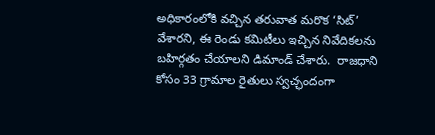అధికారంలోకి వచ్చిన తరువాత మరొక ‘సిట్‌’ వేశారని, ఈ రెండు కమిటీలు ఇచ్చిన నివేదికలను బహిర్గతం చేయాలని డిమాండ్ చేశారు.  రాజధాని కోసం 33 గ్రామాల రైతులు స్వచ్ఛందంగా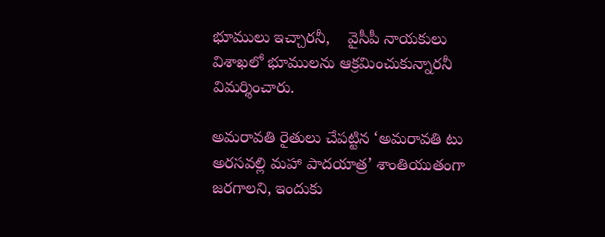భూములు ఇచ్చారనీ,    వైసీపీ నాయకులు విశాఖలో భూములను ఆక్రమించుకున్నారనీ విమర్శించారు.

అమరావతి రైతులు చేపట్టిన ‘అమరావతి టు అరసవల్లి మహా పాదయాత్ర’ శాంతియుతంగా జరగాలని, ఇందుకు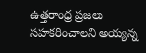ఉత్తరాంధ్ర ప్రజలు సహకరించాలని అయ్యన్న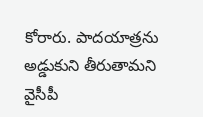కోరారు. పాదయాత్రను అడ్డుకుని తీరుతామని వైసీపీ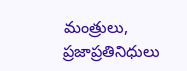మంత్రులు, ప్రజాప్రతినిధులు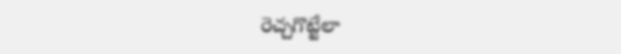రెచ్చగొట్టేలా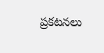ప్రకటనలు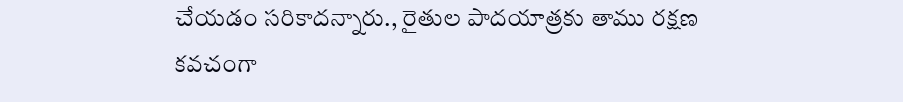చేయడం సరికాదన్నారు., రైతుల పాదయాత్రకు తాము రక్షణ కవచంగా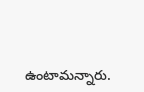ఉంటామన్నారు.